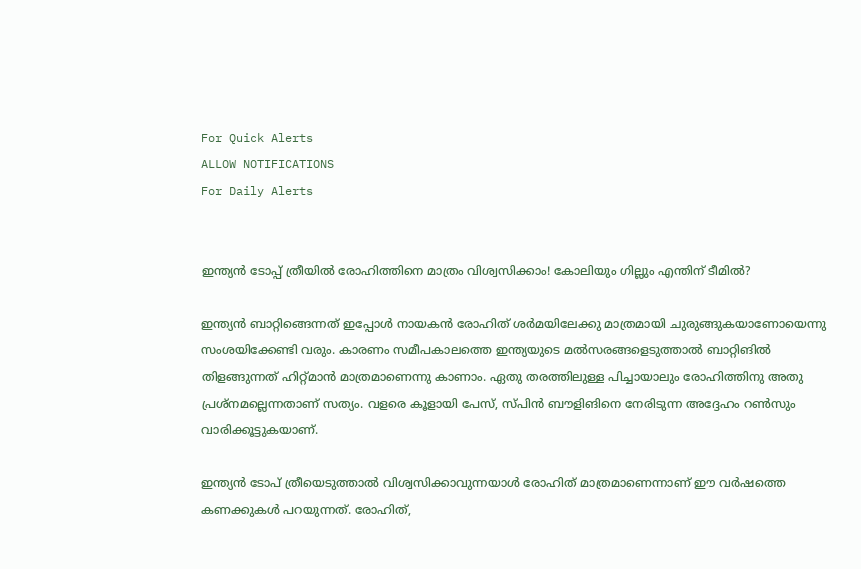For Quick Alerts
ALLOW NOTIFICATIONS
For Daily Alerts


ഇന്ത്യന്‍ ടോപ്പ് ത്രീയില്‍ രോഹിത്തിനെ മാത്രം വിശ്വസിക്കാം! കോലിയും ഗില്ലും എന്തിന് ടീമില്‍?

ഇന്ത്യന്‍ ബാറ്റിങ്ങെന്നത് ഇപ്പോള്‍ നായകന്‍ രോഹിത് ശര്‍മയിലേക്കു മാത്രമായി ചുരുങ്ങുകയാണോയെന്നു സംശയിക്കേണ്ടി വരും. കാരണം സമീപകാലത്തെ ഇന്ത്യയുടെ മല്‍സരങ്ങളെടുത്താല്‍ ബാറ്റിങില്‍ തിളങ്ങുന്നത് ഹിറ്റ്മാന്‍ മാത്രമാണെന്നു കാണാം. ഏതു തരത്തിലുള്ള പിച്ചായാലും രോഹിത്തിനു അതു പ്രശ്‌നമല്ലെന്നതാണ് സത്യം. വളരെ കൂളായി പേസ്, സ്പിന്‍ ബൗളിങിനെ നേരിടുന്ന അദ്ദേഹം റണ്‍സും വാരിക്കൂട്ടുകയാണ്.

ഇന്ത്യന്‍ ടോപ് ത്രീയെടുത്താല്‍ വിശ്വസിക്കാവുന്നയാള്‍ രോഹിത് മാത്രമാണെന്നാണ് ഈ വര്‍ഷത്തെ കണക്കുകള്‍ പറയുന്നത്. രോഹിത്,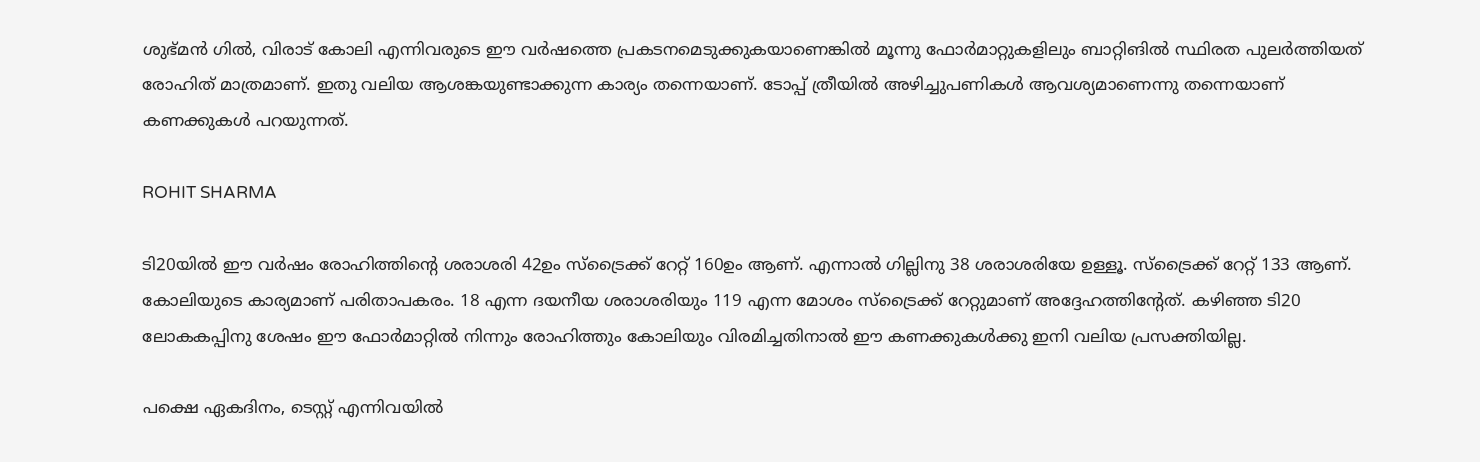ശുഭ്മന്‍ ഗില്‍, വിരാട് കോലി എന്നിവരുടെ ഈ വര്‍ഷത്തെ പ്രകടനമെടുക്കുകയാണെങ്കില്‍ മൂന്നു ഫോര്‍മാറ്റുകളിലും ബാറ്റിങില്‍ സ്ഥിരത പുലര്‍ത്തിയത് രോഹിത് മാത്രമാണ്. ഇതു വലിയ ആശങ്കയുണ്ടാക്കുന്ന കാര്യം തന്നെയാണ്. ടോപ്പ് ത്രീയില്‍ അഴിച്ചുപണികള്‍ ആവശ്യമാണെന്നു തന്നെയാണ് കണക്കുകള്‍ പറയുന്നത്.

ROHIT SHARMA

ടി20യില്‍ ഈ വര്‍ഷം രോഹിത്തിന്റെ ശരാശരി 42ഉം സ്‌ട്രൈക്ക് റേറ്റ് 160ഉം ആണ്. എന്നാല്‍ ഗില്ലിനു 38 ശരാശരിയേ ഉള്ളൂ. സ്‌ട്രൈക്ക് റേറ്റ് 133 ആണ്. കോലിയുടെ കാര്യമാണ് പരിതാപകരം. 18 എന്ന ദയനീയ ശരാശരിയും 119 എന്ന മോശം സ്‌ട്രൈക്ക് റേറ്റുമാണ് അദ്ദേഹത്തിന്റേത്. കഴിഞ്ഞ ടി20 ലോകകപ്പിനു ശേഷം ഈ ഫോര്‍മാറ്റില്‍ നിന്നും രോഹിത്തും കോലിയും വിരമിച്ചതിനാല്‍ ഈ കണക്കുകള്‍ക്കു ഇനി വലിയ പ്രസക്തിയില്ല.

പക്ഷെ ഏകദിനം, ടെസ്റ്റ് എന്നിവയില്‍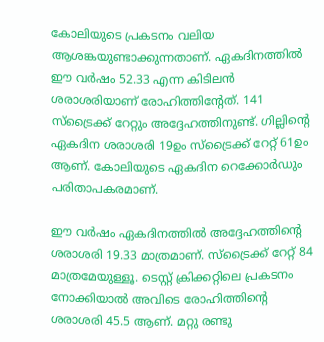കോലിയുടെ പ്രകടനം വലിയ ആശങ്കയുണ്ടാക്കുന്നതാണ്. ഏകദിനത്തില്‍ ഈ വര്‍ഷം 52.33 എന്ന കിടിലന്‍ ശരാശരിയാണ് രോഹിത്തിന്റേത്. 141 സ്‌ട്രൈക്ക് റേറ്റും അദ്ദേഹത്തിനുണ്ട്. ഗില്ലിന്റെ ഏകദിന ശരാശരി 19ഉം സ്‌ട്രൈക്ക് റേറ്റ് 61ഉം ആണ്. കോലിയുടെ ഏകദിന റെക്കോര്‍ഡും പരിതാപകരമാണ്.

ഈ വര്‍ഷം ഏകദിനത്തില്‍ അദ്ദേഹത്തിന്റെ ശരാശരി 19.33 മാത്രമാണ്. സ്‌ട്രൈക്ക് റേറ്റ് 84 മാത്രമേയുള്ളൂ. ടെസ്റ്റ് ക്രിക്കറ്റിലെ പ്രകടനം നോക്കിയാല്‍ അവിടെ രോഹിത്തിന്റെ ശരാശരി 45.5 ആണ്. മറ്റു രണ്ടു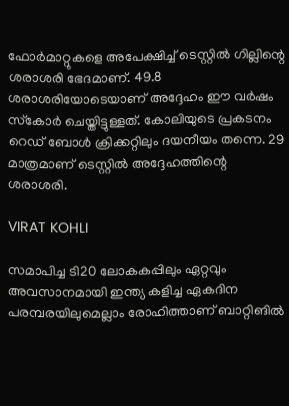ഫോര്‍മാറ്റുകളെ അപേക്ഷിച്ച് ടെസ്റ്റില്‍ ഗില്ലിന്റെ ശരാശരി ഭേദമാണ്. 49.8 ശരാശരിയോടെയാണ് അദ്ദേഹം ഈ വര്‍ഷം സ്‌കോര്‍ ചെയ്തിട്ടുള്ളത്. കോലിയുടെ പ്രകടനം റെഡ് ബോള്‍ ക്രിക്കറ്റിലും ദയനീയം തന്നെ. 29 മാത്രമാണ് ടെസ്റ്റില്‍ അദ്ദേഹത്തിന്റെ ശരാശരി.

VIRAT KOHLI

സമാപിച്ച ടി20 ലോകകപ്പിലും ഏറ്റവും അവസാനമായി ഇന്ത്യ കളിച്ച ഏകദിന പരമ്പരയിലുമെല്ലാം രോഹിത്താണ് ബാറ്റിങില്‍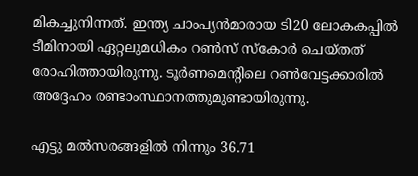മികച്ചുനിന്നത്. ഇന്ത്യ ചാംപ്യന്‍മാരായ ടി20 ലോകകപ്പില്‍ ടീമിനായി ഏറ്റലുമധികം റണ്‍സ് സ്‌കോര്‍ ചെയ്തത് രോഹിത്തായിരുന്നു. ടൂര്‍ണമെന്റിലെ റണ്‍വേട്ടക്കാരില്‍ അദ്ദേഹം രണ്ടാംസ്ഥാനത്തുമുണ്ടായിരുന്നു.

എട്ടു മല്‍സരങ്ങളില്‍ നിന്നും 36.71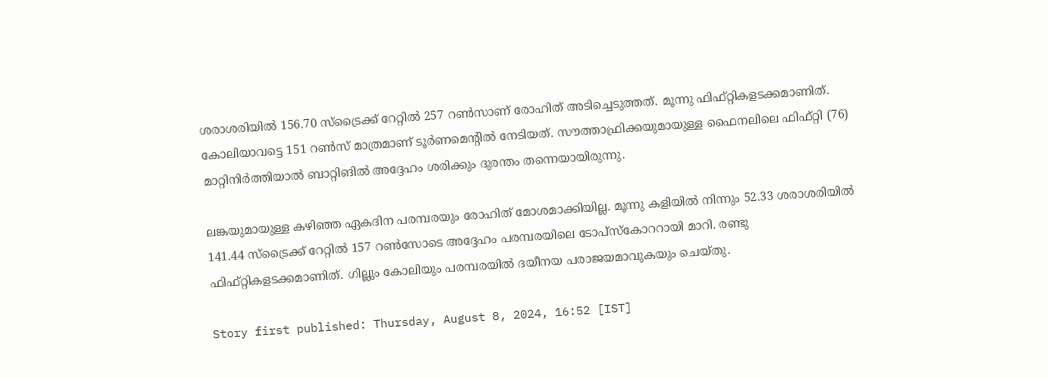ശരാശരിയില്‍ 156.70 സ്‌ട്രൈക്ക് റേറ്റില്‍ 257 റണ്‍സാണ് രോഹിത് അടിച്ചെടുത്തത്. മൂന്നു ഫിഫ്റ്റികളടക്കമാണിത്. കോലിയാവട്ടെ 151 റണ്‍സ് മാത്രമാണ് ടൂര്‍ണമെന്റില്‍ നേടിയത്. സൗത്താഫ്രിക്കയുമായുള്ള ഫൈനലിലെ ഫിഫ്റ്റി (76) മാറ്റിനിര്‍ത്തിയാല്‍ ബാറ്റിങില്‍ അദ്ദേഹം ശരിക്കും ദുരന്തം തന്നെയായിരുന്നു.

ലങ്കയുമായുള്ള കഴിഞ്ഞ ഏകദിന പരമ്പരയും രോഹിത് മോശമാക്കിയില്ല. മൂന്നു കളിയില്‍ നിന്നും 52.33 ശരാശരിയില്‍ 141.44 സ്‌ട്രൈക്ക് റേറ്റില്‍ 157 റണ്‍സോടെ അദ്ദേഹം പരമ്പരയിലെ ടോപ്‌സ്‌കോററായി മാറി. രണ്ടു ഫിഫ്റ്റികളടക്കമാണിത്. ഗില്ലും കോലിയും പരമ്പരയില്‍ ദയീനയ പരാജയമാവുകയും ചെയ്തു.

Story first published: Thursday, August 8, 2024, 16:52 [IST]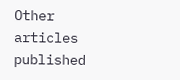Other articles published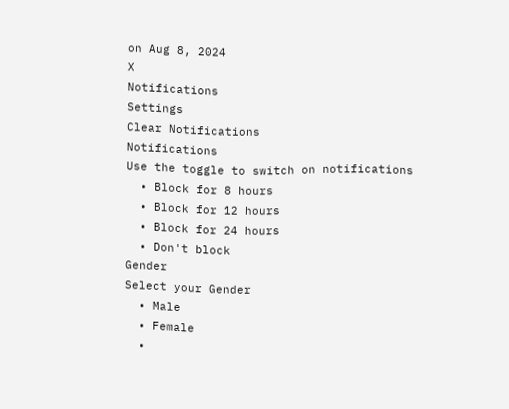on Aug 8, 2024
X
Notifications
Settings
Clear Notifications
Notifications
Use the toggle to switch on notifications
  • Block for 8 hours
  • Block for 12 hours
  • Block for 24 hours
  • Don't block
Gender
Select your Gender
  • Male
  • Female
  •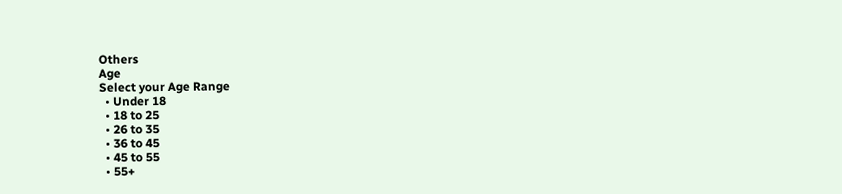Others
Age
Select your Age Range
  • Under 18
  • 18 to 25
  • 26 to 35
  • 36 to 45
  • 45 to 55
  • 55+